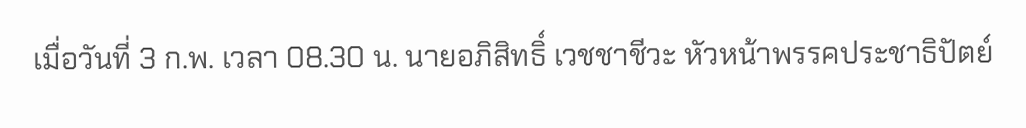เมื่อวันที่ 3 ก.พ. เวลา 08.30 น. นายอภิสิทธิ์ เวชชาชีวะ หัวหน้าพรรคประชาธิปัตย์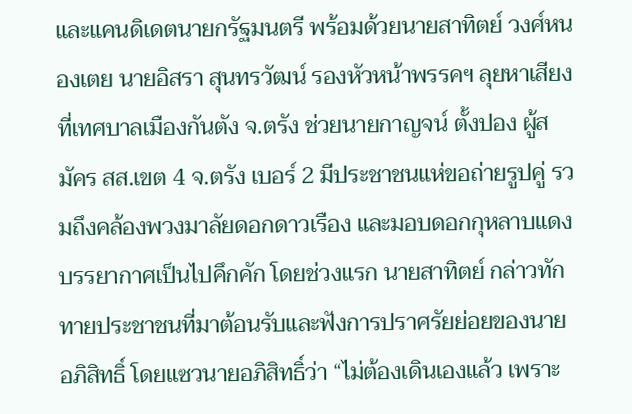และแคนดิเดตนายกรัฐมนตรี พร้อมด้วยนายสาทิตย์ วงศ์หนองเตย นายอิสรา สุนทรวัฒน์ รองหัวหน้าพรรคฯ ลุยหาเสียงที่เทศบาลเมืองกันตัง จ.ตรัง ช่วยนายกาญจน์ ตั้งปอง ผู้สมัคร สส.เขต 4 จ.ตรัง เบอร์ 2 มีประชาชนแห่ขอถ่ายรูปคู่ รวมถึงคล้องพวงมาลัยดอกดาวเรือง และมอบดอกกุหลาบแดง บรรยากาศเป็นไปคึกคัก โดยช่วงแรก นายสาทิตย์ กล่าวทักทายประชาชนที่มาต้อนรับและฟังการปราศรัยย่อยของนายอภิสิทธิ์ โดยแซวนายอภิสิทธิ์ว่า “ไม่ต้องเดินเองแล้ว เพราะ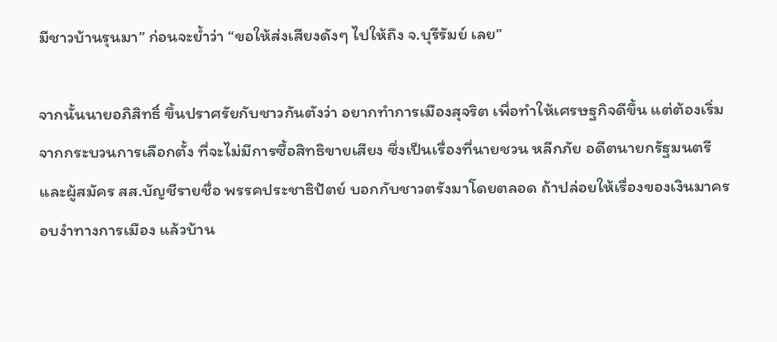มีชาวบ้านรุนมา” ก่อนจะย้ำว่า “ขอให้ส่งเสียงดังๆ ไปให้ถึง จ.บุรีรัมย์ เลย”

จากนั้นนายอภิสิทธิ์ ขึ้นปราศรัยกับชาวกันตังว่า อยากทำการเมืองสุจริต เพื่อทำให้เศรษฐกิจดีขึ้น แต่ต้องเริ่มจากกระบวนการเลือกตั้ง ที่จะไม่มีการซื้อสิทธิขายเสียง ซึ่งเป็นเรื่องที่นายชวน หลีกภัย อดีตนายกรัฐมนตรี และผู้สมัคร สส.บัญชีรายชื่อ พรรคประชาธิปัตย์ บอกกับชาวตรังมาโดยตลอด ถ้าปล่อยให้เรื่องของเงินมาครอบงำทางการเมือง แล้วบ้าน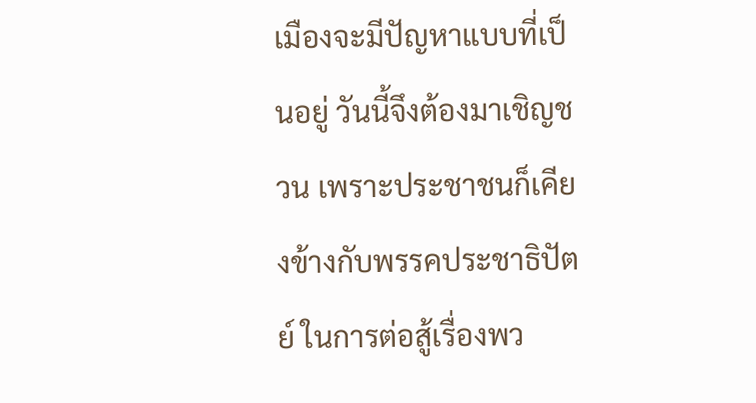เมืองจะมีปัญหาแบบที่เป็นอยู่ วันนี้จึงต้องมาเชิญชวน เพราะประชาชนก็เคียงข้างกับพรรคประชาธิปัตย์ ในการต่อสู้เรื่องพว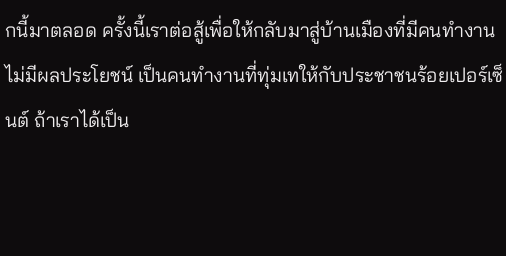กนี้มาตลอด ครั้งนี้เราต่อสู้เพื่อให้กลับมาสู่บ้านเมืองที่มีคนทำงาน ไม่มีผลประโยชน์ เป็นคนทำงานที่ทุ่มเทให้กับประชาชนร้อยเปอร์เซ็นต์ ถ้าเราได้เป็น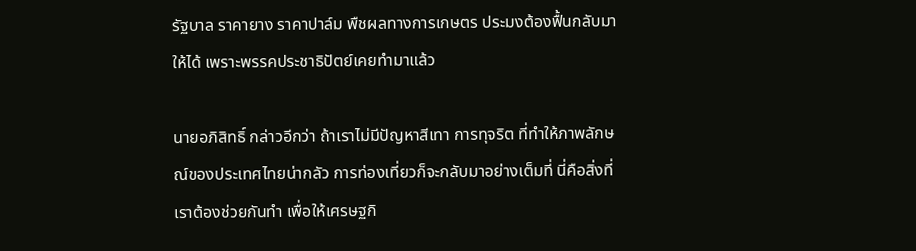รัฐบาล ราคายาง ราคาปาล์ม พืชผลทางการเกษตร ประมงต้องฟื้นกลับมาให้ได้ เพราะพรรคประชาธิปัตย์เคยทำมาแล้ว

นายอภิสิทธิ์ กล่าวอีกว่า ถ้าเราไม่มีปัญหาสีเทา การทุจริต ที่ทำให้ภาพลักษณ์ของประเทศไทยน่ากลัว การท่องเที่ยวก็จะกลับมาอย่างเต็มที่ นี่คือสิ่งที่เราต้องช่วยกันทำ เพื่อให้เศรษฐกิ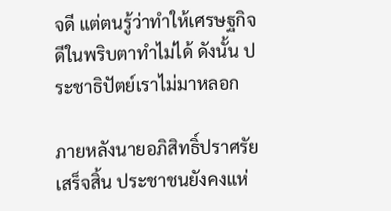จดี แต่ตนรู้ว่าทำให้เศรษฐกิจดีในพริบตาทำไม่ได้ ดังนั้น ประชาธิปัตย์เราไม่มาหลอก

ภายหลังนายอภิสิทธิ์ปราศรัยเสร็จสิ้น ประชาชนยังคงแห่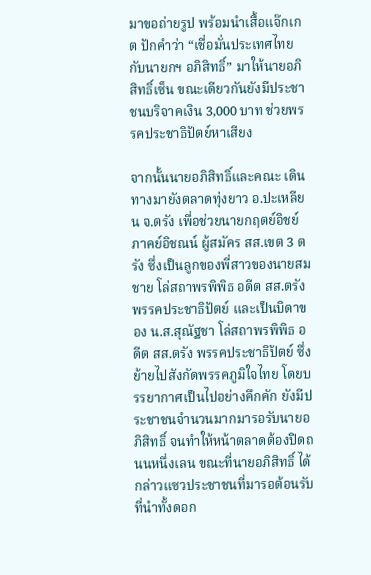มาขอถ่ายรูป พร้อมนำเสื้อแจ๊กเกต ปักคำว่า “เชื่อมั่นประเทศไทยกับนายกฯ อภิสิทธิ์” มาให้นายอภิสิทธิ์เซ็น ขณะเดียวกันยังมีประชาชนบริจาคเงิน 3,000 บาท ช่วยพรรคประชาธิปัตย์หาเสียง

จากนั้นนายอภิสิทธิ์และคณะ เดินทางมายังตลาดทุ่งยาว อ.ปะเหลียน จ.ตรัง เพื่อช่วยนายกฤตย์อิชย์ ภาคย์อิชณน์ ผู้สมัคร สส.เขต 3 ตรัง ซึ่งเป็นลูกของพี่สาวของนายสมชาย โล่สถาพรพิพิธ อดีต สส.ตรัง พรรคประชาธิปัตย์ และเป็นบิดาของ น.ส.สุณัฐชา โล่สถาพรพิพิธ อดีต สส.ตรัง พรรคประชาธิปัตย์ ซึ่งย้ายไปสังกัดพรรคภูมิใจไทย โดยบรรยากาศเป็นไปอย่างคึกคัก ยังมีประชาชนจำนวนมากมารอรับนายอภิสิทธิ์ จนทำให้หน้าตลาดต้องปิดถนนหนึ่งเลน ขณะที่นายอภิสิทธิ์ ได้กล่าวแซวประชาชนที่มารอต้อนรับ ที่นำทั้งดอก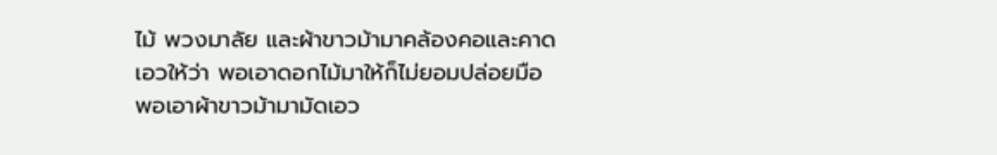ไม้ พวงมาลัย และผ้าขาวม้ามาคล้องคอและคาดเอวให้ว่า พอเอาดอกไม้มาให้ก็ไม่ยอมปล่อยมือ พอเอาผ้าขาวม้ามามัดเอว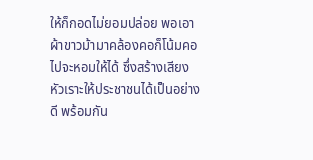ให้ก็กอดไม่ยอมปล่อย พอเอาผ้าขาวม้ามาคล้องคอก็โน้มคอไปจะหอมให้ได้ ซึ่งสร้างเสียงหัวเราะให้ประชาชนได้เป็นอย่างดี พร้อมกัน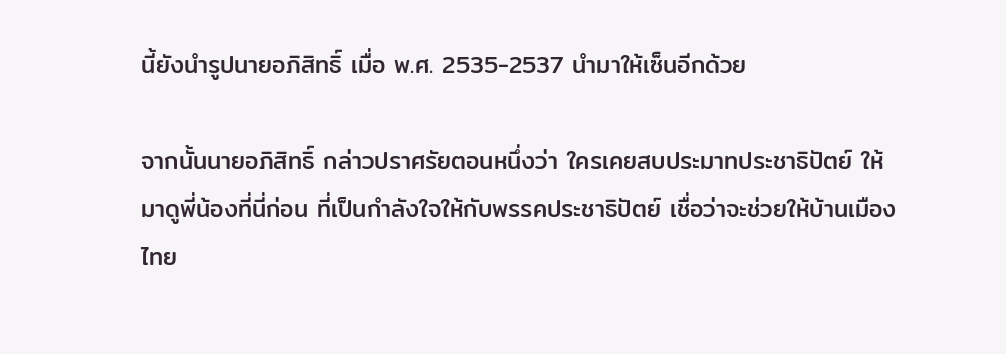นี้ยังนำรูปนายอภิสิทธิ์ เมื่อ พ.ศ. 2535-2537 นำมาให้เซ็นอีกด้วย

จากนั้นนายอภิสิทธิ์ กล่าวปราศรัยตอนหนึ่งว่า ใครเคยสบประมาทประชาธิปัตย์ ให้มาดูพี่น้องที่นี่ก่อน ที่เป็นกำลังใจให้กับพรรคประชาธิปัตย์ เชื่อว่าจะช่วยให้บ้านเมืองไทย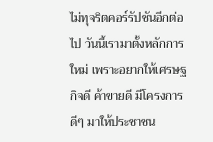ไม่ทุจริตคอร์รัปชันอีกต่อไป วันนี้เรามาตั้งหลักการใหม่ เพราะอยากให้เศรษฐกิจดี ค้าขายดี มีโครงการดีๆ มาให้ประชาชน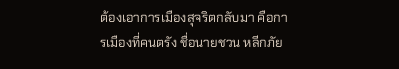ต้องเอาการเมืองสุจริตกลับมา คือการเมืองที่คนตรัง ชื่อนายชวน หลีกภัย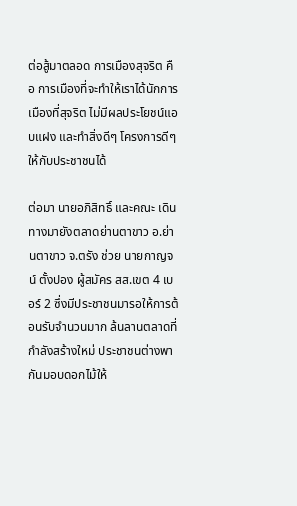ต่อสู้มาตลอด การเมืองสุจริต คือ การเมืองที่จะทำให้เราได้นักการเมืองที่สุจริต ไม่มีผลประโยชน์แอบแฝง และทำสิ่งดีๆ โครงการดีๆ ให้กับประชาชนได้

ต่อมา นายอภิสิทธิ์ และคณะ เดินทางมายังตลาดย่านตาขาว อ.ย่านตาขาว จ.ตรัง ช่วย นายกาญจน์ ตั้งปอง ผู้สมัคร สส.เขต 4 เบอร์ 2 ซึ่งมีประชาชนมารอให้การต้อนรับจำนวนมาก ล้นลานตลาดที่กำลังสร้างใหม่ ประชาชนต่างพากันมอบดอกไม้ให้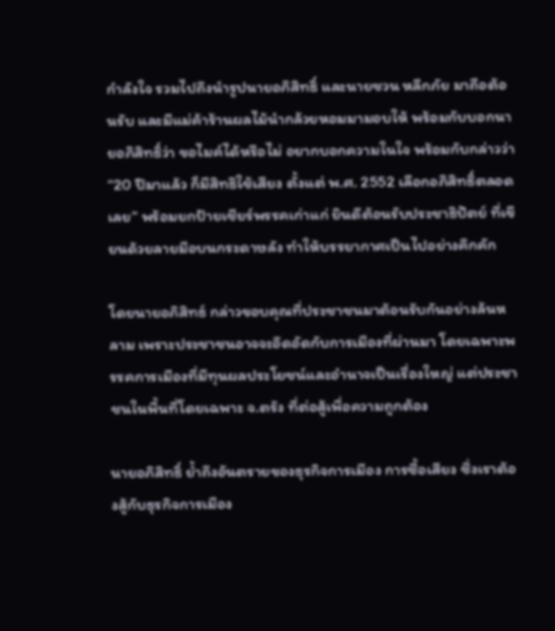กำลังใจ รวมไปถึงนำรูปนายอภิสิทธิ์ และนายชวน หลีกภัย มาถือต้อนรับ และมีแม่ค้าร้านผลไม้นำกล้วยหอมมามอบให้ พร้อมกับบอกนายอภิสิทธิ์ว่า ขอไมค์ได้หรือไม่ อยากบอกความในใจ พร้อมกับกล่าวว่า “20 ปีมาแล้ว ก็มีสิทธิใช้เสียง ตั้งแต่ พ.ศ. 2552 เลือกอภิสิทธิ์ตลอดเลย” พร้อมยกป้ายเชียร์พรรคเก่าแก่ ยินดีต้อนรับประชาธิปัตย์ ที่เขียนด้วยลายมือบนกระดาษลัง ทำให้บรรยากาศเป็นไปอย่างคึกคัก

โดยนายอภิสิทธ์ กล่าวขอบคุณที่ประชาชนมาต้อนรับกันอย่างล้นหลาม เพราะประชาชนอาจจะอึดอัดกับการเมืองที่ผ่านมา โดยเฉพาะพรรคการเมืองที่มีทุนผลประโยชน์และอำนาจเป็นเรื่องใหญ่ แต่ประชาชนในพื้นที่โดยเฉพาะ จ.ตรัง ที่ต่อสู้เพื่อความถูกต้อง

นายอภิสิทธิ์ ย้ำถึงอันตรายของธุรกิจการเมือง การซื้อเสียง ซึ่งเราต้องสู้กับธุรกิจการเมือง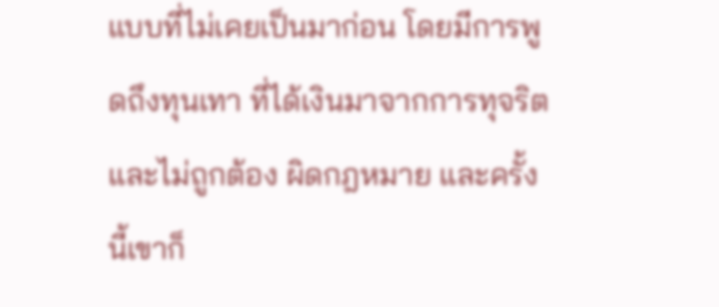แบบที่ไม่เคยเป็นมาก่อน โดยมีการพูดถึงทุนเทา ที่ได้เงินมาจากการทุจริต และไม่ถูกต้อง ผิดกฎหมาย และครั้งนี้เขาก็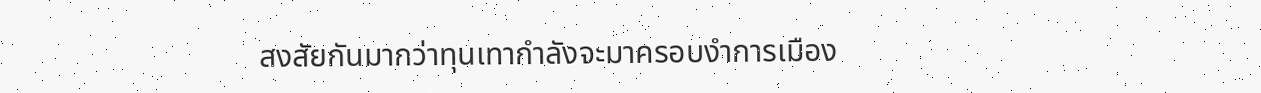สงสัยกันมากว่าทุนเทากำลังจะมาครอบงำการเมือง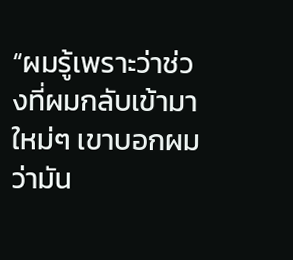“ผมรู้เพราะว่าช่วงที่ผมกลับเข้ามาใหม่ๆ เขาบอกผมว่ามัน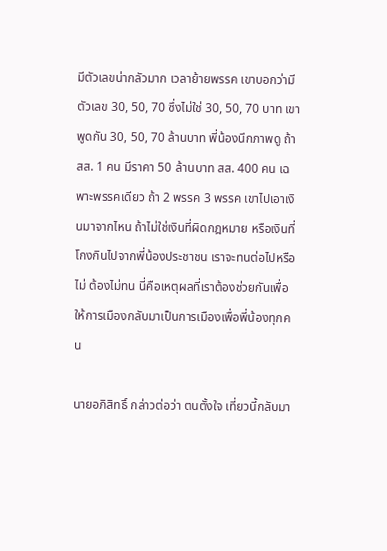มีตัวเลขน่ากลัวมาก เวลาย้ายพรรค เขาบอกว่ามีตัวเลข 30, 50, 70 ซึ่งไม่ใช่ 30, 50, 70 บาท เขาพูดกัน 30, 50, 70 ล้านบาท พี่น้องนึกภาพดู ถ้า สส. 1 คน มีราคา 50 ล้านบาท สส. 400 คน เฉพาะพรรคเดียว ถ้า 2 พรรค 3 พรรค เขาไปเอาเงินมาจากไหน ถ้าไม่ใช่เงินที่ผิดกฎหมาย หรือเงินที่โกงกินไปจากพี่น้องประชาชน เราจะทนต่อไปหรือไม่ ต้องไม่ทน นี่คือเหตุผลที่เราต้องช่วยกันเพื่อให้การเมืองกลับมาเป็นการเมืองเพื่อพี่น้องทุกคน

นายอภิสิทธิ์ กล่าวต่อว่า ตนตั้งใจ เที่ยวนี้กลับมา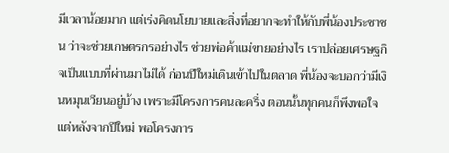มีเวลาน้อยมาก แต่เร่งคิดนโยบายและสิ่งที่อยากจะทำให้กับพี่น้องประชาชน ว่าจะช่วยเกษตรกรอย่างไร ช่วยพ่อค้าแม่ขายอย่างไร เราปล่อยเศรษฐกิจเป็นแบบที่ผ่านมาไม่ได้ ก่อนปีใหม่เดินเข้าไปในตลาด พี่น้องจะบอกว่ามีเงินหมุนเวียนอยู่บ้าง เพราะมีโครงการคนละครึ่ง ตอนนั้นทุกคนก็พึงพอใจ แต่หลังจากปีใหม่ พอโครงการ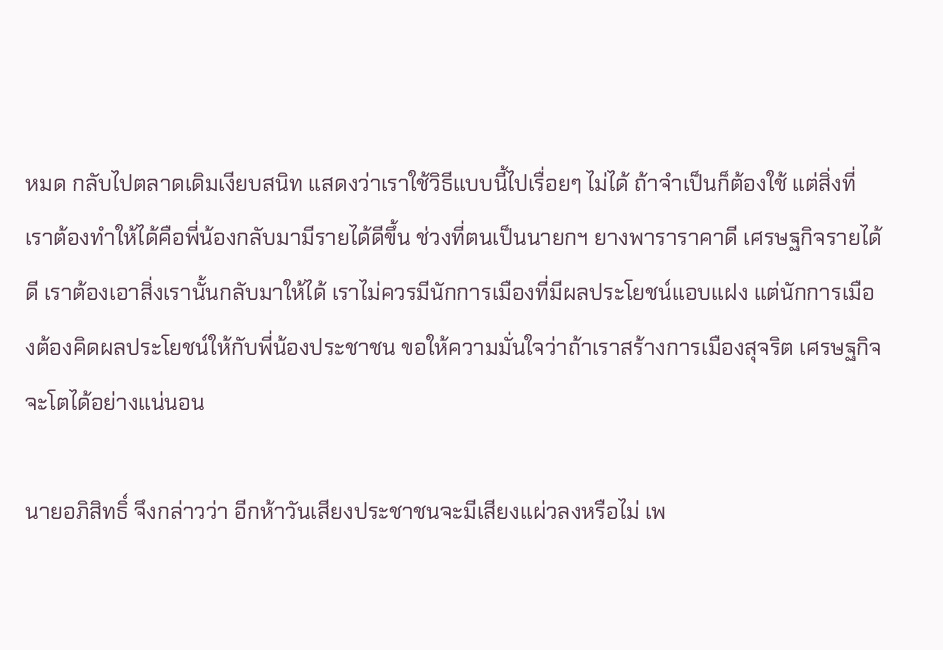หมด กลับไปตลาดเดิมเงียบสนิท แสดงว่าเราใช้วิธีแบบนี้ไปเรื่อยๆ ไม่ได้ ถ้าจำเป็นก็ต้องใช้ แต่สิ่งที่เราต้องทำให้ได้คือพี่น้องกลับมามีรายได้ดีขึ้น ช่วงที่ตนเป็นนายกฯ ยางพาราราคาดี เศรษฐกิจรายได้ดี เราต้องเอาสิ่งเรานั้นกลับมาให้ได้ เราไม่ควรมีนักการเมืองที่มีผลประโยชน์แอบแฝง แต่นักการเมืองต้องคิดผลประโยชน์ให้กับพี่น้องประชาชน ขอให้ความมั่นใจว่าถ้าเราสร้างการเมืองสุจริต เศรษฐกิจจะโตได้อย่างแน่นอน

นายอภิสิทธิ์ จึงกล่าวว่า อีกห้าวันเสียงประชาชนจะมีเสียงแผ่วลงหรือไม่ เพ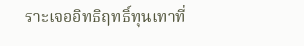ราะเจออิทธิฤทธิ์ทุนเทาที่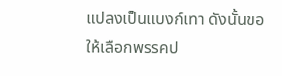แปลงเป็นแบงก์เทา ดังนั้นขอให้เลือกพรรคป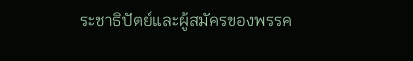ระชาธิปัตย์และผู้สมัครของพรรค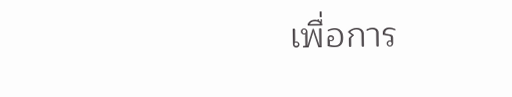เพื่อการ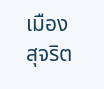เมืองสุจริต